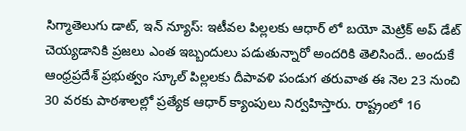సిగ్మాతెలుగు డాట్, ఇన్ న్యూస్: ఇటీవల పిల్లలకు ఆధార్ లో బయో మెట్రిక్ అప్ డేట్ చెయ్యడానికి ప్రజలు ఎంత ఇబ్బందులు పడుతున్నారో అందరికి తెలిసిందే.. అందుకే ఆంధ్రప్రదేశ్ ప్రభుత్వం స్కూల్ పిల్లలకు దీపావళి పండుగ తరువాత ఈ నెల 23 నుంచి 30 వరకు పాఠశాలల్లో ప్రత్యేక ఆధార్ క్యాంపులు నిర్వహిస్తారు. రాష్ట్రంలో 16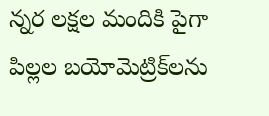న్నర లక్షల మందికి పైగా పిల్లల బయోమెట్రిక్‌లను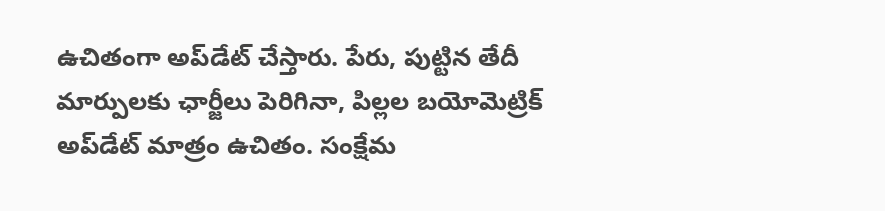ఉచితంగా అప్‌డేట్ చేస్తారు. పేరు, పుట్టిన తేదీ మార్పులకు ఛార్జీలు పెరిగినా, పిల్లల బయోమెట్రిక్ అప్‌డేట్ మాత్రం ఉచితం. సంక్షేమ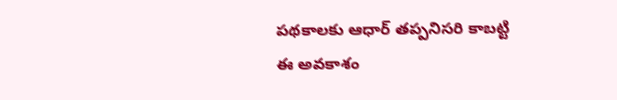పథకాలకు ఆధార్ తప్పనిసరి కాబట్టి ఈ అవకాశం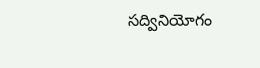సద్వినియోగం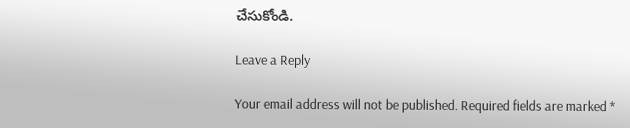చేసుకోండి.

Leave a Reply

Your email address will not be published. Required fields are marked *